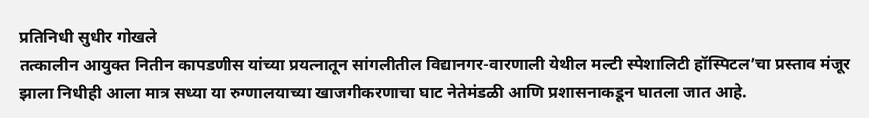प्रतिनिधी सुधीर गोखले
तत्कालीन आयुक्त नितीन कापडणीस यांच्या प्रयत्नातून सांगलीतील विद्यानगर-वारणाली येथील मल्टी स्पेशालिटी हॉस्पिटल’चा प्रस्ताव मंजूर झाला निधीही आला मात्र सध्या या रुग्णालयाच्या खाजगीकरणाचा घाट नेतेमंडळी आणि प्रशासनाकडून घातला जात आहे.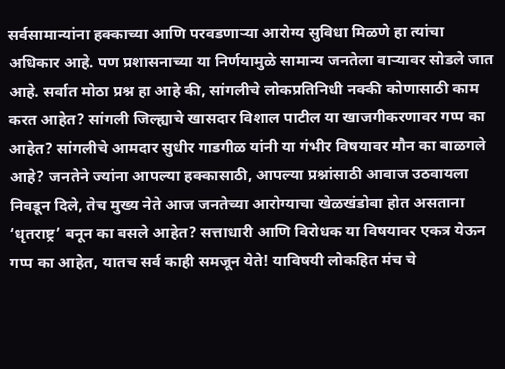सर्वसामान्यांना हक्काच्या आणि परवडणाऱ्या आरोग्य सुविधा मिळणे हा त्यांचा अधिकार आहे. पण प्रशासनाच्या या निर्णयामुळे सामान्य जनतेला वाऱ्यावर सोडले जात आहे. सर्वात मोठा प्रश्न हा आहे की, सांगलीचे लोकप्रतिनिधी नक्की कोणासाठी काम करत आहेत? सांगली जिल्ह्याचे खासदार विशाल पाटील या खाजगीकरणावर गप्प का आहेत? सांगलीचे आमदार सुधीर गाडगीळ यांनी या गंभीर विषयावर मौन का बाळगले आहे? जनतेने ज्यांना आपल्या हक्कासाठी, आपल्या प्रश्नांसाठी आवाज उठवायला निवडून दिले, तेच मुख्य नेते आज जनतेच्या आरोग्याचा खेळखंडोबा होत असताना ‘धृतराष्ट्र’ बनून का बसले आहेत? सत्ताधारी आणि विरोधक या विषयावर एकत्र येऊन गप्प का आहेत, यातच सर्व काही समजून येते! याविषयी लोकहित मंच चे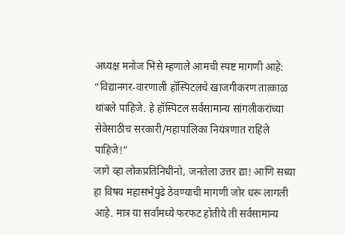अध्यक्ष मनोज भिसे म्हणाले आमची स्पष्ट मागणी आहे: “विद्यानगर-वारणाली हॉस्पिटलचे खाजगीकरण तात्काळ थांबले पाहिजे. हे हॉस्पिटल सर्वसामान्य सांगलीकरांच्या सेवेसाठीच सरकारी/महापालिका नियंत्रणात राहिले पाहिजे!”
जागे व्हा लोकप्रतिनिधींनो, जनतेला उत्तर द्या! आणि सध्या हा विषय महासभेपुढे ठेवण्याची मागणी जोर धरू लागली आहे. मात्र या सर्वांमध्ये फरफट होतीये ती सर्वसामान्य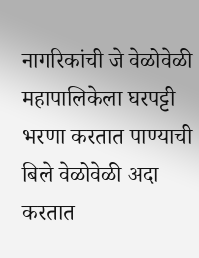नागरिकांची जे वेळोवेळी महापालिकेला घरपट्टी भरणा करतात पाण्याची बिले वेळोवेळी अदा करतात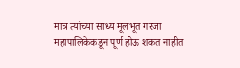मात्र त्यांच्या साध्य मूलभूत गरजा महापालिकेकडून पूर्ण होऊ शकत नाहीत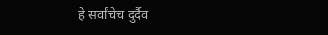हे सर्वांचेच दुर्दैव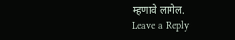म्हणावे लागेल.
Leave a Reply